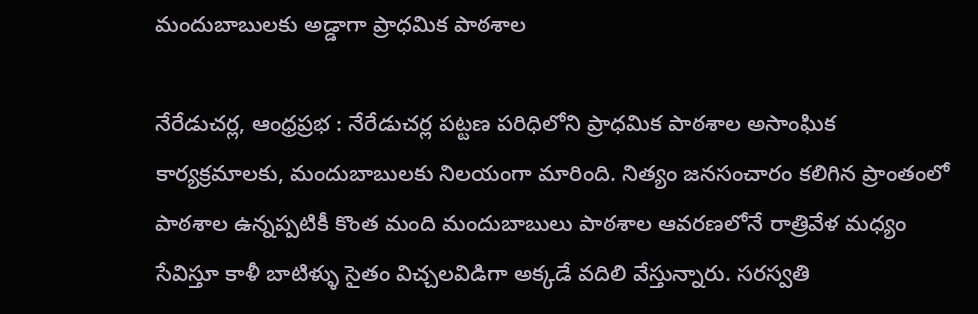మందుబాబులకు అడ్డాగా ప్రాధమిక పాఠశాల

నేరేడుచర్ల, ఆంధ్రప్రభ : నేరేడుచర్ల పట్టణ పరిధిలోని ప్రాధమిక పాఠశాల అసాంఘిక కార్యక్రమాలకు, మందుబాబులకు నిలయంగా మారింది. నిత్యం జనసంచారం కలిగిన ప్రాంతంలో పాఠశాల ఉన్నప్పటికీ కొంత మంది మందుబాబులు పాఠశాల ఆవరణలోనే రాత్రివేళ మధ్యం సేవిస్తూ కాళీ బాటిళ్ళు సైతం విచ్చలవిడిగా అక్కడే వదిలి వేస్తున్నారు. సరస్వతి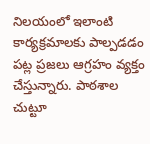నిలయంలో ఇలాంటి కార్యక్రమాలకు పాల్పడడం పట్ల ప్రజలు ఆగ్రహం వ్యక్తం చేస్తున్నారు. పాఠశాల చుట్టూ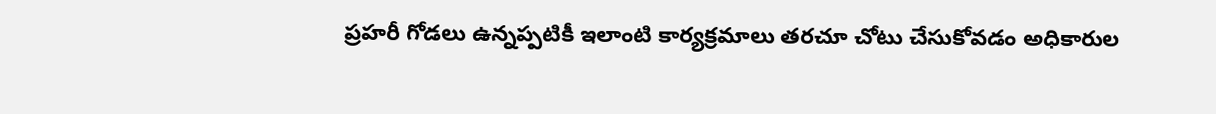ప్రహరీ గోడలు ఉన్నప్పటికీ ఇలాంటి కార్యక్రమాలు తరచూ చోటు చేసుకోవడం అధికారుల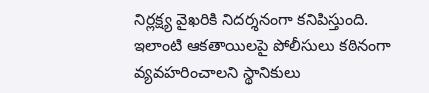నిర్లక్ష్య వైఖరికి నిదర్శనంగా కనిపిస్తుంది. ఇలాంటి ఆకతాయిలపై పోలీసులు కఠినంగా వ్యవహరించాలని స్థానికులు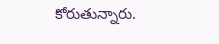కోరుతున్నారు.